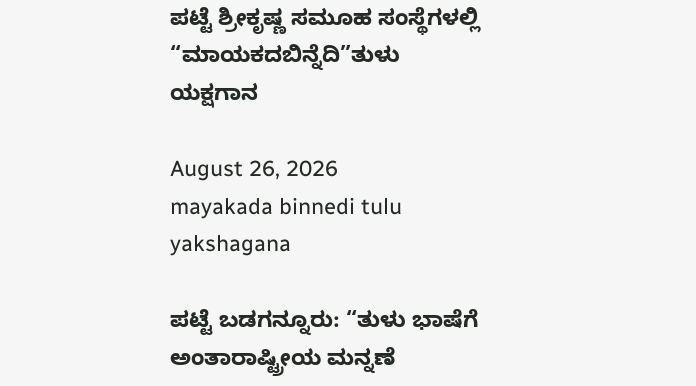ಪಟ್ಟೆ ಶ್ರೀಕೃಷ್ಣ ಸಮೂಹ ಸಂಸ್ಥೆಗಳಲ್ಲಿ “ಮಾಯಕದಬಿನ್ನೆದಿ”ತುಳು ಯಕ್ಷಗಾನ

August 26, 2026
mayakada binnedi tulu yakshagana

ಪಟ್ಟೆ ಬಡಗನ್ನೂರು: “ತುಳು ಭಾಷೆಗೆ ಅಂತಾರಾಷ್ಟ್ರೀಯ ಮನ್ನಣೆ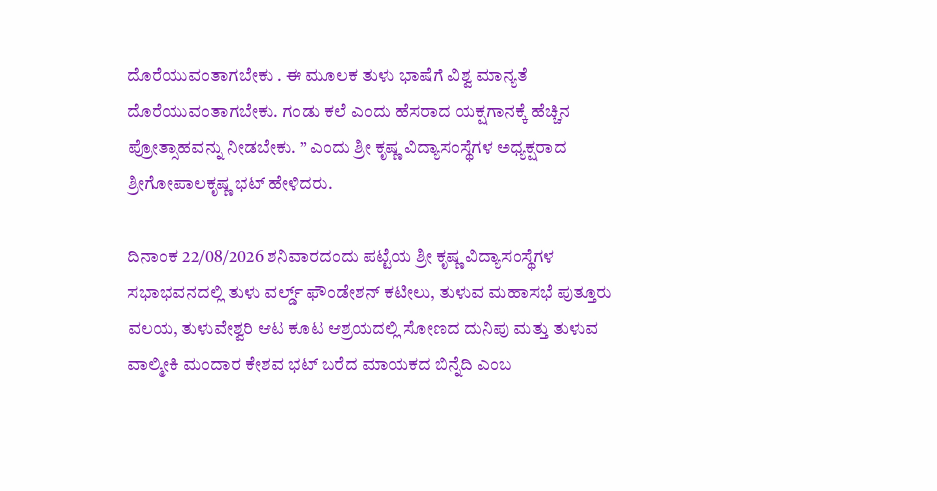ದೊರೆಯುವಂತಾಗಬೇಕು . ಈ ಮೂಲಕ ತುಳು ಭಾಷೆಗೆ ವಿಶ್ವ ಮಾನ್ಯತೆ ದೊರೆಯುವಂತಾಗಬೇಕು. ಗಂಡು ಕಲೆ ಎಂದು ಹೆಸರಾದ ಯಕ್ಷಗಾನಕ್ಕೆ ಹೆಚ್ಚಿನ ಪ್ರೋತ್ಸಾಹವನ್ನು ನೀಡಬೇಕು. ” ಎಂದು ಶ್ರೀ ಕೃಷ್ಣ ವಿದ್ಯಾಸಂಸ್ಥೆಗಳ ಅಧ್ಯಕ್ಷರಾದ ಶ್ರೀಗೋಪಾಲಕೃಷ್ಣ ಭಟ್ ಹೇಳಿದರು.

ದಿನಾಂಕ 22/08/2026 ಶನಿವಾರದಂದು ಪಟ್ಟೆಯ ಶ್ರೀ ಕೃಷ್ಣ ವಿದ್ಯಾಸಂಸ್ಥೆಗಳ ಸಭಾಭವನದಲ್ಲಿ ತುಳು ವರ್ಲ್ಡ್ ಫೌಂಡೇಶನ್ ಕಟೀಲು, ತುಳುವ ಮಹಾಸಭೆ ಪುತ್ತೂರು ವಲಯ, ತುಳುವೇಶ್ವರಿ ಆಟ ಕೂಟ ಆಶ್ರಯದಲ್ಲಿ ಸೋಣದ ದುನಿಪು ಮತ್ತು ತುಳುವ ವಾಲ್ಮೀಕಿ ಮಂದಾರ ಕೇಶವ ಭಟ್ ಬರೆದ ಮಾಯಕದ ಬಿನ್ನೆದಿ ಎಂಬ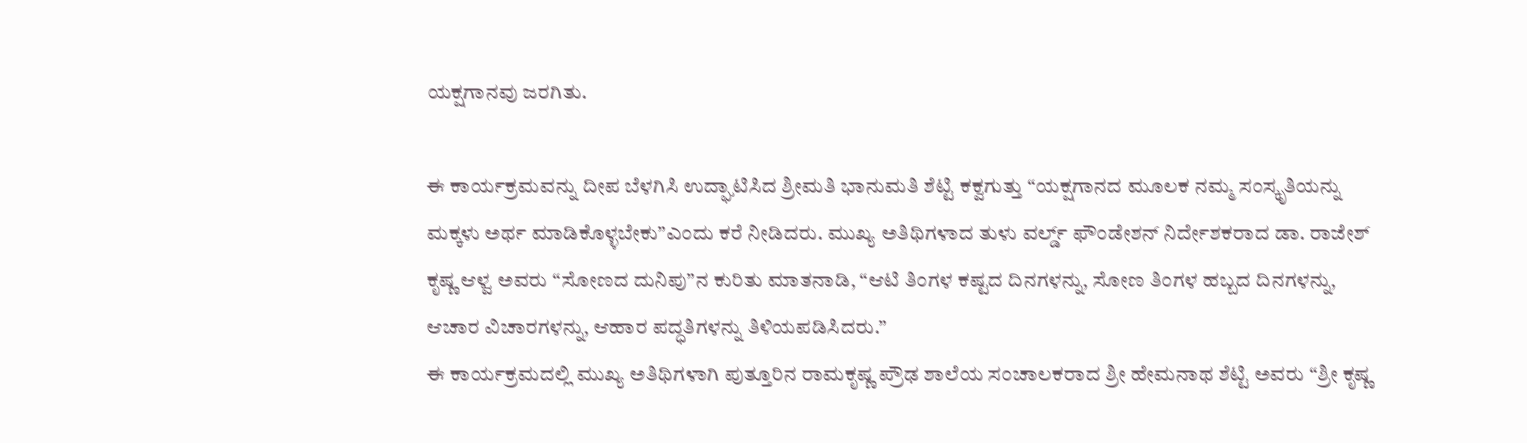ಯಕ್ಷಗಾನವು ಜರಗಿತು.

ಈ ಕಾರ್ಯಕ್ರಮವನ್ನು ದೀಪ ಬೆಳಗಿಸಿ ಉದ್ಘಾಟಿಸಿದ ಶ್ರೀಮತಿ ಭಾನುಮತಿ ಶೆಟ್ಟಿ ಕಕ್ವಗುತ್ತು “ಯಕ್ಷಗಾನದ ಮೂಲಕ ನಮ್ಮ ಸಂಸ್ಕೃತಿಯನ್ನು ಮಕ್ಕಳು ಅರ್ಥ ಮಾಡಿಕೊಳ್ಳಬೇಕು”ಎಂದು ಕರೆ ನೀಡಿದರು. ಮುಖ್ಯ ಅತಿಥಿಗಳಾದ ತುಳು ವರ್ಲ್ಡ್ ಫೌಂಡೇಶನ್ ನಿರ್ದೇಶಕರಾದ ಡಾ. ರಾಜೇಶ್ ಕೃಷ್ಣ ಆಳ್ವ ಅವರು “ಸೋಣದ ದುನಿಪು”ನ ಕುರಿತು ಮಾತನಾಡಿ, “ಆಟಿ ತಿಂಗಳ ಕಷ್ಟದ ದಿನಗಳನ್ನು, ಸೋಣ ತಿಂಗಳ ಹಬ್ಬದ ದಿನಗಳನ್ನು, ಆಚಾರ ವಿಚಾರಗಳನ್ನು, ಆಹಾರ ಪದ್ಧತಿಗಳನ್ನು ತಿಳಿಯಪಡಿಸಿದರು.”
ಈ ಕಾರ್ಯಕ್ರಮದಲ್ಲಿ ಮುಖ್ಯ ಅತಿಥಿಗಳಾಗಿ ಪುತ್ತೂರಿನ ರಾಮಕೃಷ್ಣ ಪ್ರೌಢ ಶಾಲೆಯ ಸಂಚಾಲಕರಾದ ಶ್ರೀ ಹೇಮನಾಥ ಶೆಟ್ಟಿ ಅವರು “ಶ್ರೀ ಕೃಷ್ಣ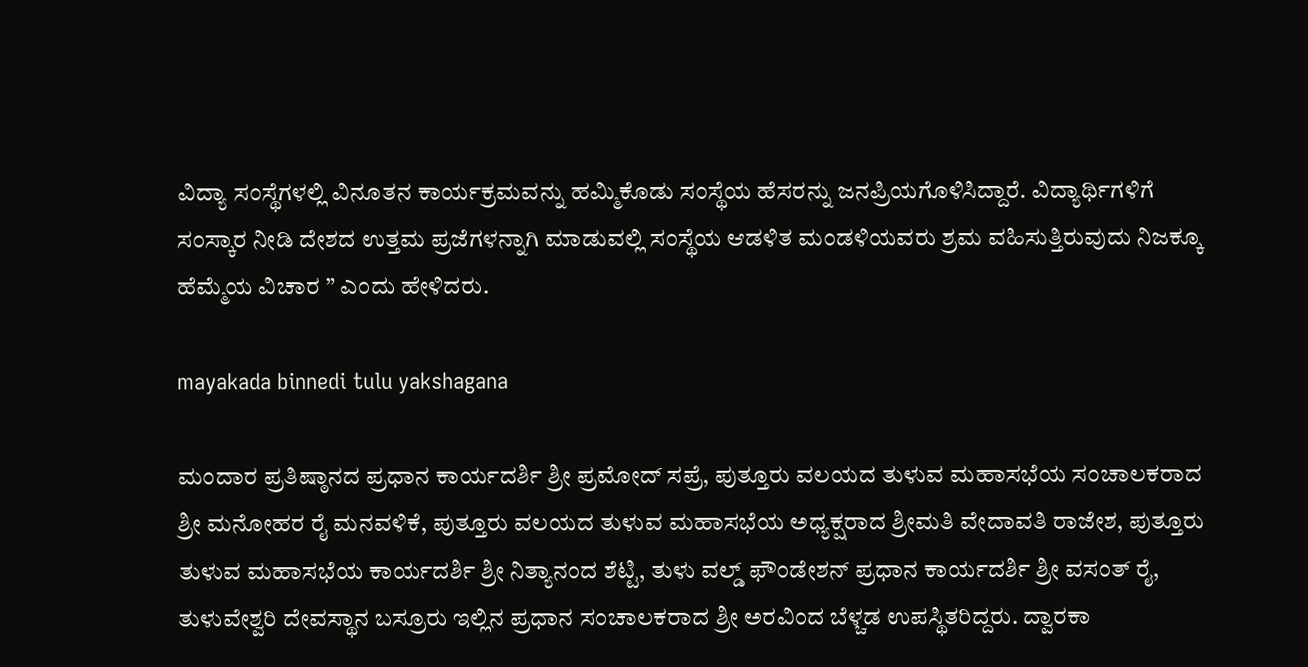ವಿದ್ಯಾ ಸಂಸ್ಥೆಗಳಲ್ಲಿ ವಿನೂತನ ಕಾರ್ಯಕ್ರಮವನ್ನು ಹಮ್ಮಿಕೊಡು ಸಂಸ್ಥೆಯ ಹೆಸರನ್ನು ಜನಪ್ರಿಯಗೊಳಿಸಿದ್ದಾರೆ. ವಿದ್ಯಾರ್ಥಿಗಳಿಗೆ ಸಂಸ್ಕಾರ ನೀಡಿ ದೇಶದ ಉತ್ತಮ ಪ್ರಜೆಗಳನ್ನಾಗಿ ಮಾಡುವಲ್ಲಿ ಸಂಸ್ಥೆಯ ಆಡಳಿತ ಮಂಡಳಿಯವರು ಶ್ರಮ ವಹಿಸುತ್ತಿರುವುದು ನಿಜಕ್ಕೂ ಹೆಮ್ಮೆಯ ವಿಚಾರ ” ಎಂದು ಹೇಳಿದರು.

mayakada binnedi tulu yakshagana

ಮಂದಾರ ಪ್ರತಿಷ್ಠಾನದ ಪ್ರಧಾನ ಕಾರ್ಯದರ್ಶಿ ಶ್ರೀ ಪ್ರಮೋದ್ ಸಪ್ರೆ, ಪುತ್ತೂರು ವಲಯದ ತುಳುವ ಮಹಾಸಭೆಯ ಸಂಚಾಲಕರಾದ ಶ್ರೀ ಮನೋಹರ ರೈ ಮನವಳಿಕೆ, ಪುತ್ತೂರು ವಲಯದ ತುಳುವ ಮಹಾಸಭೆಯ ಅಧ್ಯಕ್ಷರಾದ ಶ್ರೀಮತಿ ವೇದಾವತಿ ರಾಜೇಶ, ಪುತ್ತೂರು ತುಳುವ ಮಹಾಸಭೆಯ ಕಾರ್ಯದರ್ಶಿ ಶ್ರೀ ನಿತ್ಯಾನಂದ ಶೆಟ್ಟಿ, ತುಳು ವಲ್ಡ್ ಫೌಂಡೇಶನ್ ಪ್ರಧಾನ ಕಾರ್ಯದರ್ಶಿ ಶ್ರೀ ವಸಂತ್ ರೈ, ತುಳುವೇಶ್ವರಿ ದೇವಸ್ಥಾನ ಬಸ್ರೂರು ಇಲ್ಲಿನ ಪ್ರಧಾನ ಸಂಚಾಲಕರಾದ ಶ್ರೀ ಅರವಿಂದ ಬೆಳ್ಚಡ ಉಪಸ್ಥಿತರಿದ್ದರು. ದ್ವಾರಕಾ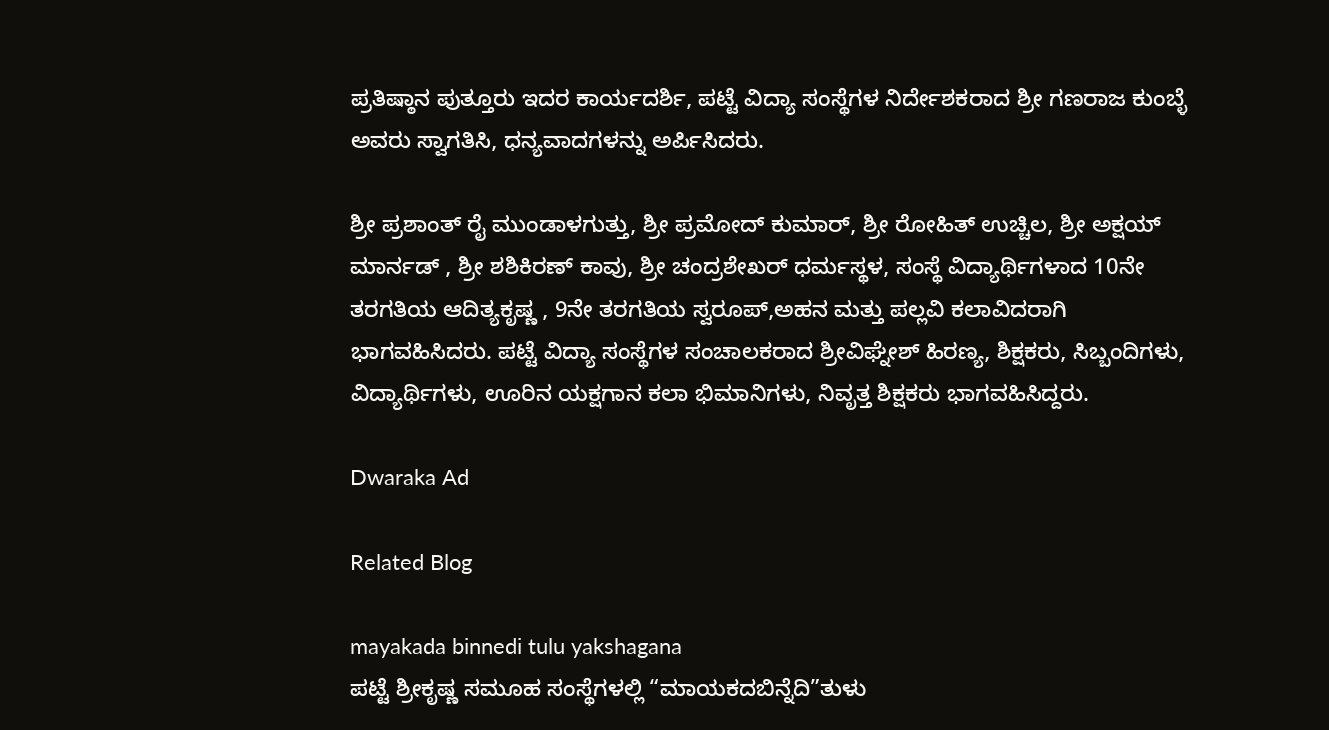ಪ್ರತಿಷ್ಠಾನ ಪುತ್ತೂರು ಇದರ ಕಾರ್ಯದರ್ಶಿ, ಪಟ್ಟೆ ವಿದ್ಯಾ ಸಂಸ್ಥೆಗಳ ನಿರ್ದೇಶಕರಾದ ಶ್ರೀ ಗಣರಾಜ ಕುಂಬ್ಳೆ ಅವರು ಸ್ವಾಗತಿಸಿ, ಧನ್ಯವಾದಗಳನ್ನು ಅರ್ಪಿಸಿದರು.

ಶ್ರೀ ಪ್ರಶಾಂತ್ ರೈ ಮುಂಡಾಳಗುತ್ತು, ಶ್ರೀ ಪ್ರಮೋದ್ ಕುಮಾರ್, ಶ್ರೀ ರೋಹಿತ್ ಉಚ್ಚಿಲ, ಶ್ರೀ ಅಕ್ಷಯ್ ಮಾರ್ನಡ್ , ಶ್ರೀ ಶಶಿಕಿರಣ್ ಕಾವು, ಶ್ರೀ ಚಂದ್ರಶೇಖರ್ ಧರ್ಮಸ್ಥಳ, ಸಂಸ್ಥೆ ವಿದ್ಯಾರ್ಥಿಗಳಾದ 10ನೇ ತರಗತಿಯ ಆದಿತ್ಯಕೃಷ್ಣ , 9ನೇ ತರಗತಿಯ ಸ್ವರೂಪ್,ಅಹನ ಮತ್ತು ಪಲ್ಲವಿ ಕಲಾವಿದರಾಗಿ ಭಾಗವಹಿಸಿದರು. ಪಟ್ಟೆ ವಿದ್ಯಾ ಸಂಸ್ಥೆಗಳ ಸಂಚಾಲಕರಾದ ಶ್ರೀವಿಘ್ನೇಶ್ ಹಿರಣ್ಯ, ಶಿಕ್ಷಕರು, ಸಿಬ್ಬಂದಿಗಳು, ವಿದ್ಯಾರ್ಥಿಗಳು, ಊರಿನ ಯಕ್ಷಗಾನ ಕಲಾ ಭಿಮಾನಿಗಳು, ನಿವೃತ್ತ ಶಿಕ್ಷಕರು ಭಾಗವಹಿಸಿದ್ದರು.

Dwaraka Ad

Related Blog

mayakada binnedi tulu yakshagana
ಪಟ್ಟೆ ಶ್ರೀಕೃಷ್ಣ ಸಮೂಹ ಸಂಸ್ಥೆಗಳಲ್ಲಿ “ಮಾಯಕದಬಿನ್ನೆದಿ”ತುಳು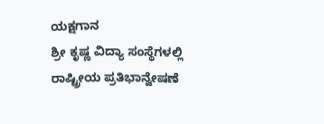ಯಕ್ಷಗಾನ
ಶ್ರೀ ಕೃಷ್ಣ ವಿದ್ಯಾ ಸಂಸ್ಥೆಗಳಲ್ಲಿ ರಾಷ್ಟ್ರೀಯ ಪ್ರತಿಭಾನ್ವೇಷಣೆ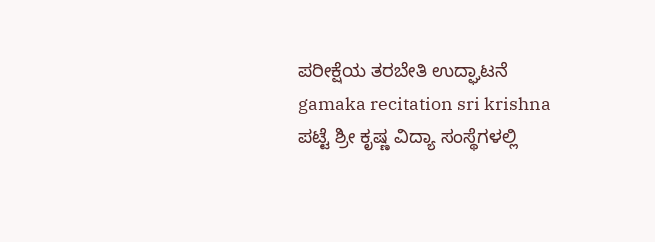ಪರೀಕ್ಷೆಯ ತರಬೇತಿ ಉದ್ಘಾಟನೆ
gamaka recitation sri krishna
ಪಟ್ಟೆ ಶ್ರೀ ಕೃಷ್ಣ ವಿದ್ಯಾ ಸಂಸ್ಥೆಗಳಲ್ಲಿ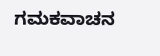ಗಮಕವಾಚನ